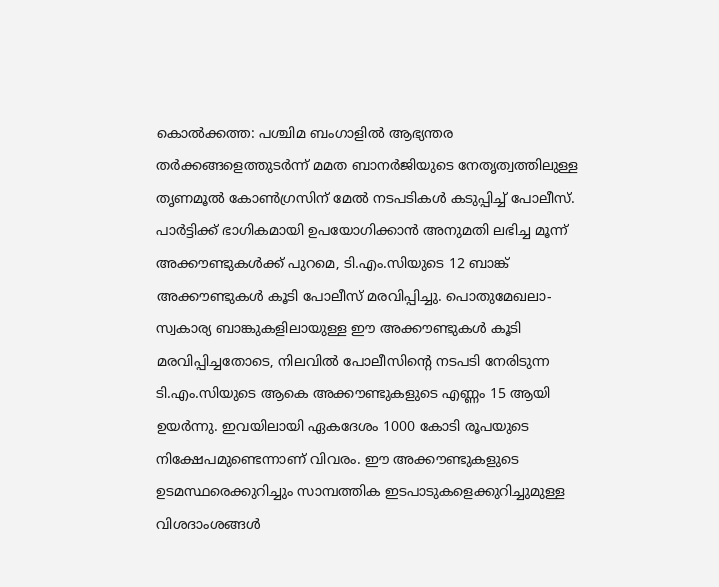കൊൽക്കത്ത: പശ്ചിമ ബംഗാളിൽ ആഭ്യന്തര തർക്കങ്ങളെത്തുടർന്ന് മമത ബാനർജിയുടെ നേതൃത്വത്തിലുള്ള തൃണമൂൽ കോൺഗ്രസിന് മേൽ നടപടികൾ കടുപ്പിച്ച് പോലീസ്. പാർട്ടിക്ക് ഭാഗികമായി ഉപയോഗിക്കാൻ അനുമതി ലഭിച്ച മൂന്ന് അക്കൗണ്ടുകൾക്ക് പുറമെ, ടി.എം.സിയുടെ 12 ബാങ്ക് അക്കൗണ്ടുകൾ കൂടി പോലീസ് മരവിപ്പിച്ചു. പൊതുമേഖലാ-സ്വകാര്യ ബാങ്കുകളിലായുള്ള ഈ അക്കൗണ്ടുകൾ കൂടി മരവിപ്പിച്ചതോടെ, നിലവിൽ പോലീസിന്റെ നടപടി നേരിടുന്ന ടി.എം.സിയുടെ ആകെ അക്കൗണ്ടുകളുടെ എണ്ണം 15 ആയി ഉയർന്നു. ഇവയിലായി ഏകദേശം 1000 കോടി രൂപയുടെ നിക്ഷേപമുണ്ടെന്നാണ് വിവരം. ഈ അക്കൗണ്ടുകളുടെ ഉടമസ്ഥരെക്കുറിച്ചും സാമ്പത്തിക ഇടപാടുകളെക്കുറിച്ചുമുള്ള വിശദാംശങ്ങൾ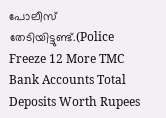പോലീസ് തേടിയിട്ടുണ്ട്.(Police Freeze 12 More TMC Bank Accounts Total Deposits Worth Rupees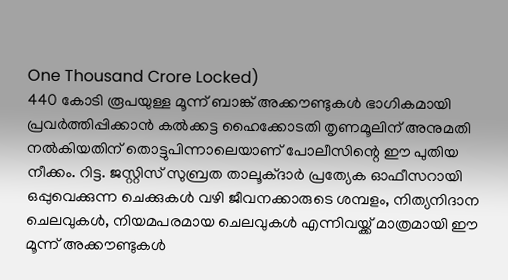One Thousand Crore Locked)
440 കോടി രൂപയുള്ള മൂന്ന് ബാങ്ക് അക്കൗണ്ടുകൾ ഭാഗികമായി പ്രവർത്തിപ്പിക്കാൻ കൽക്കട്ട ഹൈക്കോടതി തൃണമൂലിന് അനുമതി നൽകിയതിന് തൊട്ടുപിന്നാലെയാണ് പോലീസിന്റെ ഈ പുതിയ നീക്കം. റിട്ട. ജസ്റ്റിസ് സുബ്രത താലൂക്ദാർ പ്രത്യേക ഓഫീസറായി ഒപ്പുവെക്കുന്ന ചെക്കുകൾ വഴി ജീവനക്കാരുടെ ശമ്പളം, നിത്യനിദാന ചെലവുകൾ, നിയമപരമായ ചെലവുകൾ എന്നിവയ്ക്ക് മാത്രമായി ഈ മൂന്ന് അക്കൗണ്ടുകൾ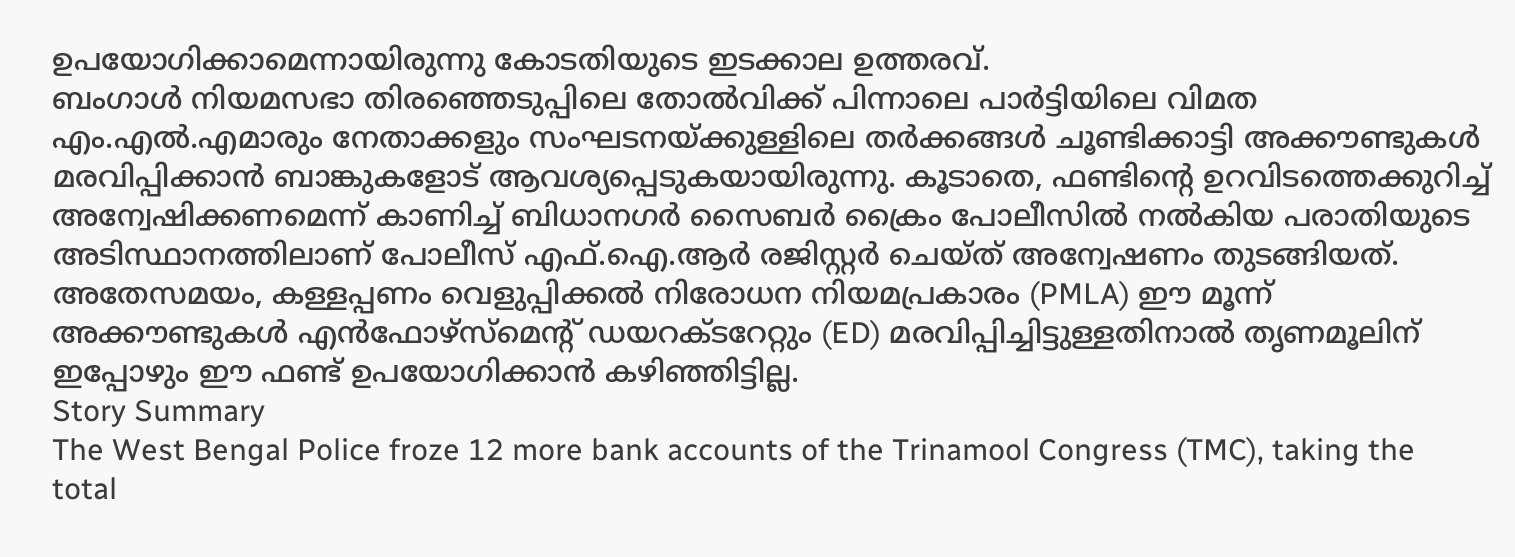ഉപയോഗിക്കാമെന്നായിരുന്നു കോടതിയുടെ ഇടക്കാല ഉത്തരവ്.
ബംഗാൾ നിയമസഭാ തിരഞ്ഞെടുപ്പിലെ തോൽവിക്ക് പിന്നാലെ പാർട്ടിയിലെ വിമത എം.എൽ.എമാരും നേതാക്കളും സംഘടനയ്ക്കുള്ളിലെ തർക്കങ്ങൾ ചൂണ്ടിക്കാട്ടി അക്കൗണ്ടുകൾ മരവിപ്പിക്കാൻ ബാങ്കുകളോട് ആവശ്യപ്പെടുകയായിരുന്നു. കൂടാതെ, ഫണ്ടിന്റെ ഉറവിടത്തെക്കുറിച്ച് അന്വേഷിക്കണമെന്ന് കാണിച്ച് ബിധാനഗർ സൈബർ ക്രൈം പോലീസിൽ നൽകിയ പരാതിയുടെ അടിസ്ഥാനത്തിലാണ് പോലീസ് എഫ്.ഐ.ആർ രജിസ്റ്റർ ചെയ്ത് അന്വേഷണം തുടങ്ങിയത്. അതേസമയം, കള്ളപ്പണം വെളുപ്പിക്കൽ നിരോധന നിയമപ്രകാരം (PMLA) ഈ മൂന്ന് അക്കൗണ്ടുകൾ എൻഫോഴ്സ്മെന്റ് ഡയറക്ടറേറ്റും (ED) മരവിപ്പിച്ചിട്ടുള്ളതിനാൽ തൃണമൂലിന് ഇപ്പോഴും ഈ ഫണ്ട് ഉപയോഗിക്കാൻ കഴിഞ്ഞിട്ടില്ല.
Story Summary
The West Bengal Police froze 12 more bank accounts of the Trinamool Congress (TMC), taking the total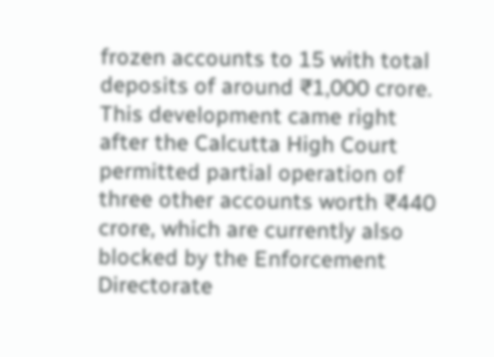frozen accounts to 15 with total deposits of around ₹1,000 crore. This development came right after the Calcutta High Court permitted partial operation of three other accounts worth ₹440 crore, which are currently also blocked by the Enforcement Directorate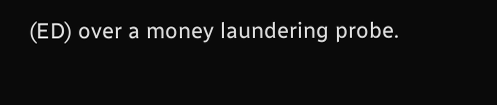(ED) over a money laundering probe.